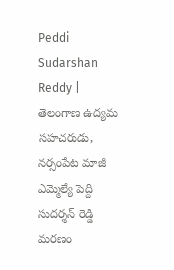Peddi Sudarshan Reddy | తెలంగాణ ఉద్యమ సహచరుడు, నర్సంపేట మాజీ ఎమ్మెల్యే పెద్ది సుదర్శన్ రెడ్డి మరణం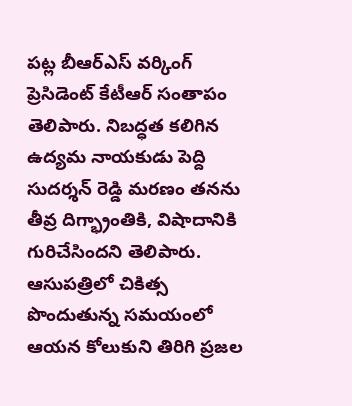పట్ల బీఆర్ఎస్ వర్కింగ్ ప్రెసిడెంట్ కేటీఆర్ సంతాపం తెలిపారు. నిబద్ధత కలిగిన ఉద్యమ నాయకుడు పెద్ది సుదర్శన్ రెడ్డి మరణం తనను తీవ్ర దిగ్భ్రాంతికి, విషాదానికి గురిచేసిందని తెలిపారు. ఆసుపత్రిలో చికిత్స పొందుతున్న సమయంలో ఆయన కోలుకుని తిరిగి ప్రజల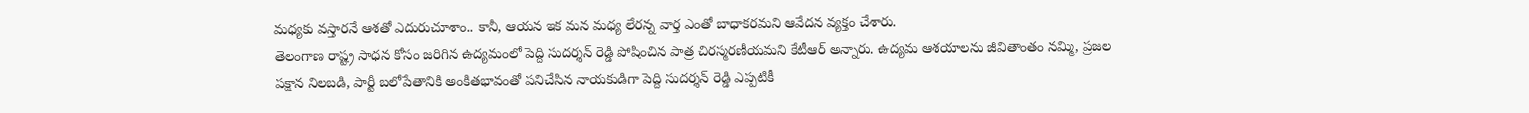మధ్యకు వస్తారనే ఆశతో ఎదురుచూశాం.. కానీ, ఆయన ఇక మన మధ్య లేరన్న వార్త ఎంతో బాధాకరమని ఆవేదన వ్యక్తం చేశారు.
తెలంగాణ రాష్ట్ర సాధన కోసం జరిగిన ఉద్యమంలో పెద్ది సుదర్శన్ రెడ్డి పోషించిన పాత్ర చిరస్మరణీయమని కేటీఆర్ అన్నారు. ఉద్యమ ఆశయాలను జీవితాంతం నమ్మి, ప్రజల పక్షాన నిలబడి, పార్టీ బలోపేతానికి అంకితభావంతో పనిచేసిన నాయకుడిగా పెద్ది సుదర్శన్ రెడ్డి ఎప్పటికీ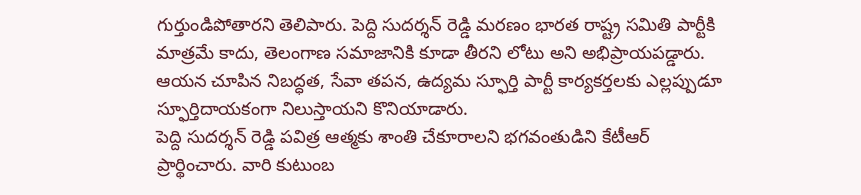గుర్తుండిపోతారని తెలిపారు. పెద్ది సుదర్శన్ రెడ్డి మరణం భారత రాష్ట్ర సమితి పార్టీకి మాత్రమే కాదు, తెలంగాణ సమాజానికి కూడా తీరని లోటు అని అభిప్రాయపడ్డారు. ఆయన చూపిన నిబద్ధత, సేవా తపన, ఉద్యమ స్ఫూర్తి పార్టీ కార్యకర్తలకు ఎల్లప్పుడూ స్ఫూర్తిదాయకంగా నిలుస్తాయని కొనియాడారు.
పెద్ది సుదర్శన్ రెడ్డి పవిత్ర ఆత్మకు శాంతి చేకూరాలని భగవంతుడిని కేటీఆర్ ప్రార్థించారు. వారి కుటుంబ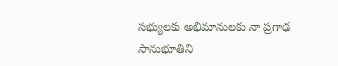సభ్యులకు అభిమానులకు నా ప్రగాఢ సానుభూతిని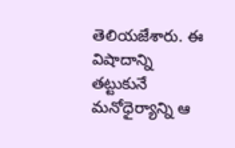తెలియజేశారు. ఈ విషాదాన్ని తట్టుకునే మనోధైర్యాన్ని ఆ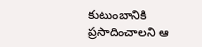కుటుంబానికి ప్రసాదించాలని ఆ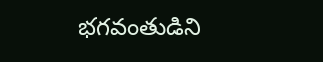భగవంతుడిని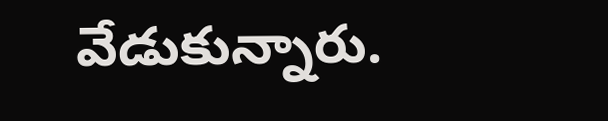వేడుకున్నారు.